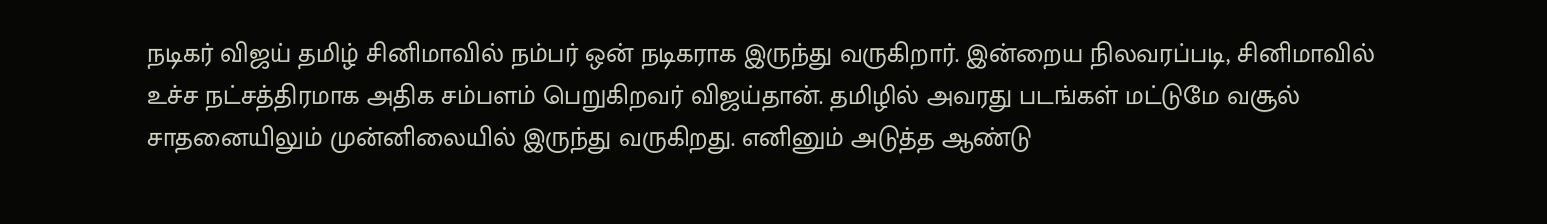நடிகர் விஜய் தமிழ் சினிமாவில் நம்பர் ஒன் நடிகராக இருந்து வருகிறார். இன்றைய நிலவரப்படி, சினிமாவில் உச்ச நட்சத்திரமாக அதிக சம்பளம் பெறுகிறவர் விஜய்தான். தமிழில் அவரது படங்கள் மட்டுமே வசூல் சாதனையிலும் முன்னிலையில் இருந்து வருகிறது. எனினும் அடுத்த ஆண்டு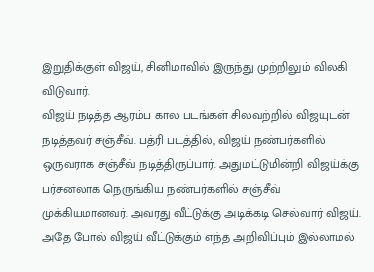இறுதிக்குள் விஜய், சினிமாவில் இருந்து முற்றிலும் விலகி விடுவார்.
விஜய் நடித்த ஆரம்ப கால படங்கள் சிலவற்றில் விஜயுடன் நடித்தவர் சஞ்சீவ். பத்ரி படத்தில், விஜய் நண்பர்களில் ஒருவராக சஞ்சீவ் நடித்திருப்பார். அதுமட்டுமின்றி விஜய்க்கு பர்சனலாக நெருங்கிய நண்பர்களில் சஞ்சீவ் முக்கியமானவர். அவரது வீட்டுக்கு அடிக்கடி செல்வார் விஜய். அதே போல் விஜய் வீட்டுக்கும் எந்த அறிவிப்பும் இல்லாமல்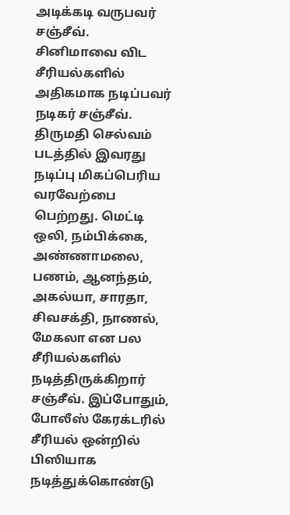அடிக்கடி வருபவர் சஞ்சீவ்.
சினிமாவை விட சீரியல்களில் அதிகமாக நடிப்பவர் நடிகர் சஞ்சீவ். திருமதி செல்வம் படத்தில் இவரது நடிப்பு மிகப்பெரிய வரவேற்பை பெற்றது. மெட்டி ஒலி, நம்பிக்கை, அண்ணாமலை, பணம், ஆனந்தம், அகல்யா, சாரதா, சிவசக்தி, நாணல், மேகலா என பல சீரியல்களில் நடித்திருக்கிறார் சஞ்சீவ். இப்போதும், போலீஸ் கேரக்டரில் சீரியல் ஒன்றில் பிஸியாக நடித்துக்கொண்டு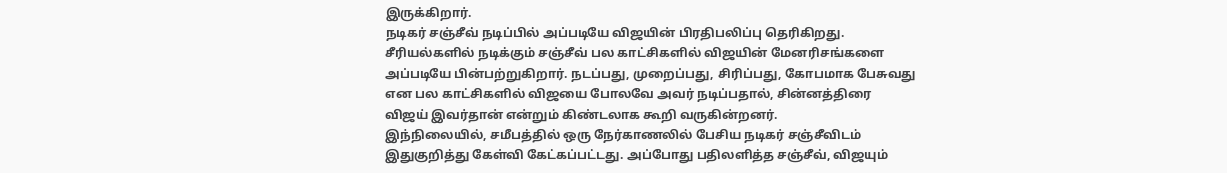இருக்கிறார்.
நடிகர் சஞ்சீவ் நடிப்பில் அப்படியே விஜயின் பிரதிபலிப்பு தெரிகிறது. சீரியல்களில் நடிக்கும் சஞ்சீவ் பல காட்சிகளில் விஜயின் மேனரிசங்களை அப்படியே பின்பற்றுகிறார். நடப்பது, முறைப்பது, சிரிப்பது, கோபமாக பேசுவது என பல காட்சிகளில் விஜயை போலவே அவர் நடிப்பதால், சின்னத்திரை விஜய் இவர்தான் என்றும் கிண்டலாக கூறி வருகின்றனர்.
இந்நிலையில், சமீபத்தில் ஒரு நேர்காணலில் பேசிய நடிகர் சஞ்சீவிடம் இதுகுறித்து கேள்வி கேட்கப்பட்டது. அப்போது பதிலளித்த சஞ்சீவ், விஜயும்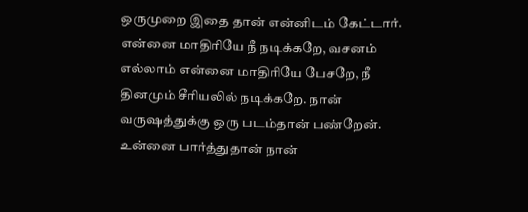ஒருமுறை இதை தான் என்னிடம் கேட்டார். என்னை மாதிரியே நீ நடிக்கறே, வசனம் எல்லாம் என்னை மாதிரியே பேசறே, நீ தினமும் சீரியலில் நடிக்கறே. நான் வருஷத்துக்கு ஒரு படம்தான் பண்றேன். உன்னை பார்த்துதான் நான்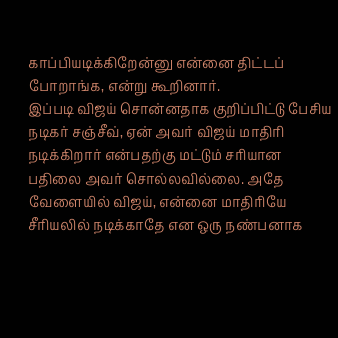காப்பியடிக்கிறேன்னு என்னை திட்டப் போறாங்க, என்று கூறினார்.
இப்படி விஜய் சொன்னதாக குறிப்பிட்டு பேசிய நடிகர் சஞ்சீவ், ஏன் அவர் விஜய் மாதிரி நடிக்கிறார் என்பதற்கு மட்டும் சரியான பதிலை அவர் சொல்லவில்லை. அதே வேளையில் விஜய், என்னை மாதிரியே சீரியலில் நடிக்காதே என ஒரு நண்பனாக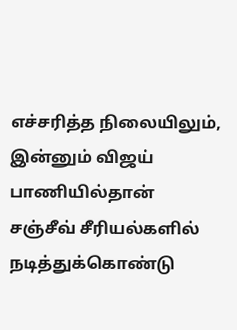எச்சரித்த நிலையிலும், இன்னும் விஜய் பாணியில்தான் சஞ்சீவ் சீரியல்களில் நடித்துக்கொண்டு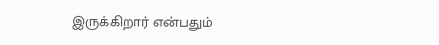இருக்கிறார் என்பதும்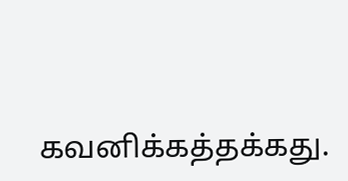கவனிக்கத்தக்கது.